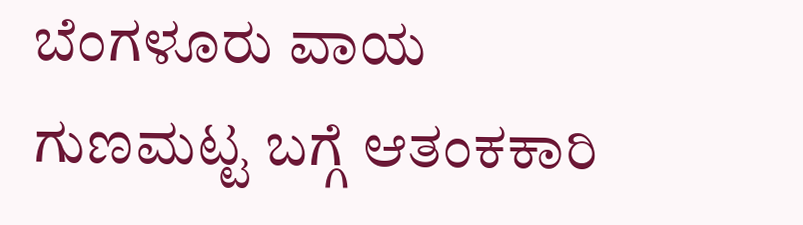ಬೆಂಗಳೂರು ವಾಯ ಗುಣಮಟ್ಟ ಬಗ್ಗೆ ಆತಂಕಕಾರಿ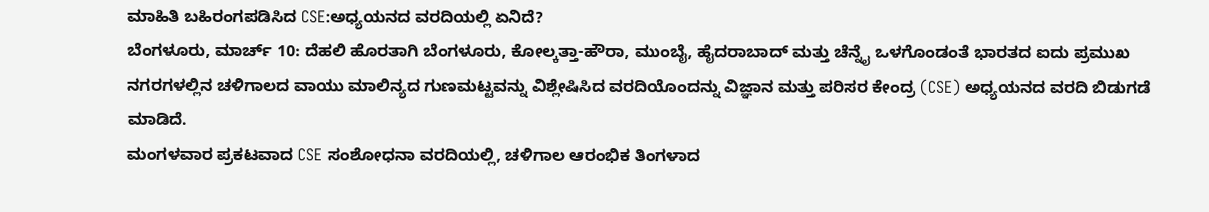ಮಾಹಿತಿ ಬಹಿರಂಗಪಡಿಸಿದ CSE:ಅಧ್ಯಯನದ ವರದಿಯಲ್ಲಿ ಏನಿದೆ?
ಬೆಂಗಳೂರು, ಮಾರ್ಚ್ 10: ದೆಹಲಿ ಹೊರತಾಗಿ ಬೆಂಗಳೂರು, ಕೋಲ್ಕತ್ತಾ-ಹೌರಾ, ಮುಂಬೈ, ಹೈದರಾಬಾದ್ ಮತ್ತು ಚೆನ್ನೈ ಒಳಗೊಂಡಂತೆ ಭಾರತದ ಐದು ಪ್ರಮುಖ ನಗರಗಳಲ್ಲಿನ ಚಳಿಗಾಲದ ವಾಯು ಮಾಲಿನ್ಯದ ಗುಣಮಟ್ಟವನ್ನು ವಿಶ್ಲೇಷಿಸಿದ ವರದಿಯೊಂದನ್ನು ವಿಜ್ಞಾನ ಮತ್ತು ಪರಿಸರ ಕೇಂದ್ರ (CSE) ಅಧ್ಯಯನದ ವರದಿ ಬಿಡುಗಡೆ ಮಾಡಿದೆ.
ಮಂಗಳವಾರ ಪ್ರಕಟವಾದ CSE ಸಂಶೋಧನಾ ವರದಿಯಲ್ಲಿ, ಚಳಿಗಾಲ ಆರಂಭಿಕ ತಿಂಗಳಾದ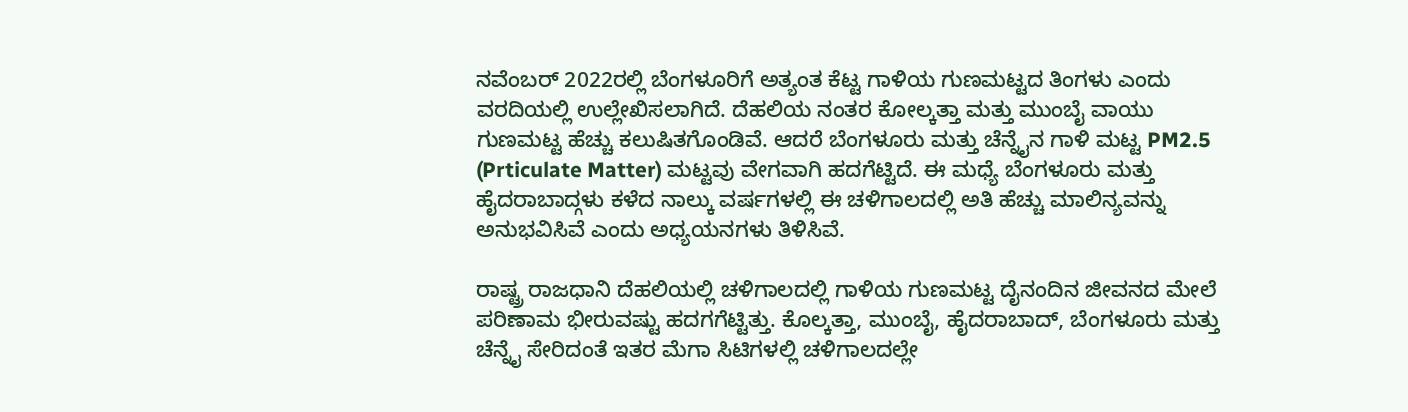ನವೆಂಬರ್ 2022ರಲ್ಲಿ ಬೆಂಗಳೂರಿಗೆ ಅತ್ಯಂತ ಕೆಟ್ಟ ಗಾಳಿಯ ಗುಣಮಟ್ಟದ ತಿಂಗಳು ಎಂದು ವರದಿಯಲ್ಲಿ ಉಲ್ಲೇಖಿಸಲಾಗಿದೆ. ದೆಹಲಿಯ ನಂತರ ಕೋಲ್ಕತ್ತಾ ಮತ್ತು ಮುಂಬೈ ವಾಯು ಗುಣಮಟ್ಟ ಹೆಚ್ಚು ಕಲುಷಿತಗೊಂಡಿವೆ. ಆದರೆ ಬೆಂಗಳೂರು ಮತ್ತು ಚೆನ್ನೈನ ಗಾಳಿ ಮಟ್ಟ PM2.5 (Prticulate Matter) ಮಟ್ಟವು ವೇಗವಾಗಿ ಹದಗೆಟ್ಟಿದೆ. ಈ ಮಧ್ಯೆ ಬೆಂಗಳೂರು ಮತ್ತು ಹೈದರಾಬಾದ್ಗಳು ಕಳೆದ ನಾಲ್ಕು ವರ್ಷಗಳಲ್ಲಿ ಈ ಚಳಿಗಾಲದಲ್ಲಿ ಅತಿ ಹೆಚ್ಚು ಮಾಲಿನ್ಯವನ್ನು ಅನುಭವಿಸಿವೆ ಎಂದು ಅಧ್ಯಯನಗಳು ತಿಳಿಸಿವೆ.

ರಾಷ್ಟ್ರ ರಾಜಧಾನಿ ದೆಹಲಿಯಲ್ಲಿ ಚಳಿಗಾಲದಲ್ಲಿ ಗಾಳಿಯ ಗುಣಮಟ್ಟ ದೈನಂದಿನ ಜೀವನದ ಮೇಲೆ ಪರಿಣಾಮ ಭೀರುವಷ್ಟು ಹದಗಗೆಟ್ಟಿತ್ತು. ಕೊಲ್ಕತ್ತಾ, ಮುಂಬೈ, ಹೈದರಾಬಾದ್, ಬೆಂಗಳೂರು ಮತ್ತು ಚೆನ್ನೈ ಸೇರಿದಂತೆ ಇತರ ಮೆಗಾ ಸಿಟಿಗಳಲ್ಲಿ ಚಳಿಗಾಲದಲ್ಲೇ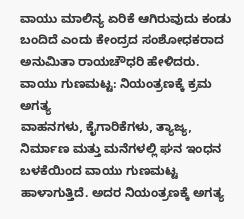ವಾಯು ಮಾಲಿನ್ಯ ಏರಿಕೆ ಆಗಿರುವುದು ಕಂಡು ಬಂದಿದೆ ಎಂದು ಕೇಂದ್ರದ ಸಂಶೋಧಕರಾದ ಅನುಮಿತಾ ರಾಯಚೌಧರಿ ಹೇಳಿದರು.
ವಾಯು ಗುಣಮಟ್ಟ: ನಿಯಂತ್ರಣಕ್ಕೆ ಕ್ರಮ ಅಗತ್ಯ
ವಾಹನಗಳು, ಕೈಗಾರಿಕೆಗಳು, ತ್ಯಾಜ್ಯ, ನಿರ್ಮಾಣ ಮತ್ತು ಮನೆಗಳಲ್ಲಿ ಘನ ಇಂಧನ ಬಳಕೆಯಿಂದ ವಾಯು ಗುಣಮಟ್ಟ ಹಾಳಾಗುತ್ತಿದೆ. ಅದರ ನಿಯಂತ್ರಣಕ್ಕೆ ಅಗತ್ಯ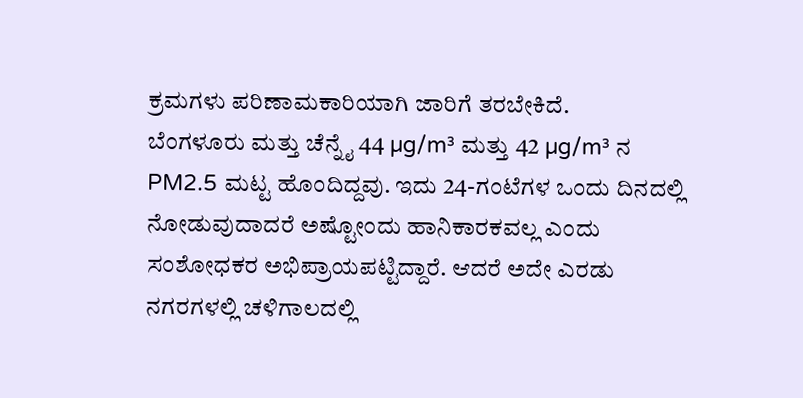ಕ್ರಮಗಳು ಪರಿಣಾಮಕಾರಿಯಾಗಿ ಜಾರಿಗೆ ತರಬೇಕಿದೆ.
ಬೆಂಗಳೂರು ಮತ್ತು ಚೆನ್ನೈ 44 µg/m³ ಮತ್ತು 42 µg/m³ ನ PM2.5 ಮಟ್ಟ ಹೊಂದಿದ್ದವು. ಇದು 24-ಗಂಟೆಗಳ ಒಂದು ದಿನದಲ್ಲಿ ನೋಡುವುದಾದರೆ ಅಷ್ಟೋಂದು ಹಾನಿಕಾರಕವಲ್ಲ ಎಂದು ಸಂಶೋಧಕರ ಅಭಿಪ್ರಾಯಪಟ್ಟಿದ್ದಾರೆ. ಆದರೆ ಅದೇ ಎರಡು ನಗರಗಳಲ್ಲಿ ಚಳಿಗಾಲದಲ್ಲಿ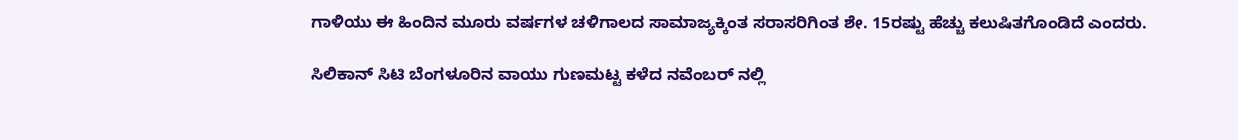ಗಾಳಿಯು ಈ ಹಿಂದಿನ ಮೂರು ವರ್ಷಗಳ ಚಳಿಗಾಲದ ಸಾಮಾಜ್ಯಕ್ಕಿಂತ ಸರಾಸರಿಗಿಂತ ಶೇ. 15ರಷ್ಟು ಹೆಚ್ಚು ಕಲುಷಿತಗೊಂಡಿದೆ ಎಂದರು.

ಸಿಲಿಕಾನ್ ಸಿಟಿ ಬೆಂಗಳೂರಿನ ವಾಯು ಗುಣಮಟ್ಟ ಕಳೆದ ನವೆಂಬರ್ ನಲ್ಲಿ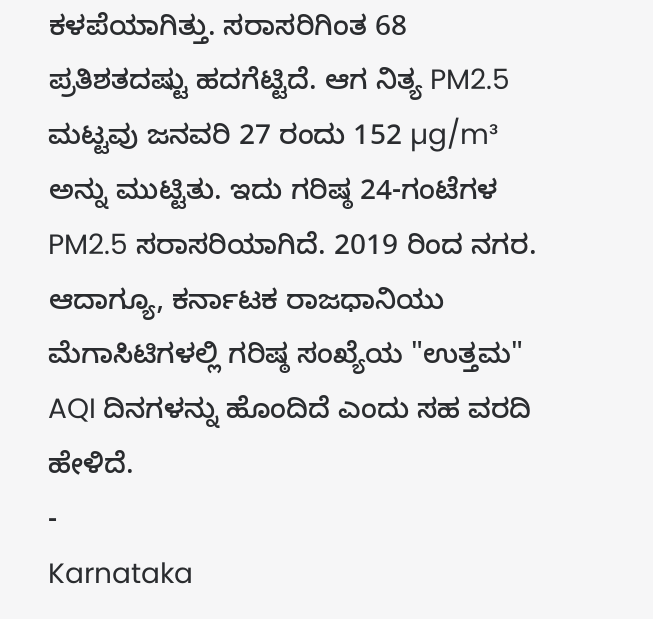ಕಳಪೆಯಾಗಿತ್ತು. ಸರಾಸರಿಗಿಂತ 68 ಪ್ರತಿಶತದಷ್ಟು ಹದಗೆಟ್ಟಿದೆ. ಆಗ ನಿತ್ಯ PM2.5 ಮಟ್ಟವು ಜನವರಿ 27 ರಂದು 152 µg/m³ ಅನ್ನು ಮುಟ್ಟಿತು. ಇದು ಗರಿಷ್ಠ 24-ಗಂಟೆಗಳ PM2.5 ಸರಾಸರಿಯಾಗಿದೆ. 2019 ರಿಂದ ನಗರ. ಆದಾಗ್ಯೂ, ಕರ್ನಾಟಕ ರಾಜಧಾನಿಯು ಮೆಗಾಸಿಟಿಗಳಲ್ಲಿ ಗರಿಷ್ಠ ಸಂಖ್ಯೆಯ "ಉತ್ತಮ" AQI ದಿನಗಳನ್ನು ಹೊಂದಿದೆ ಎಂದು ಸಹ ವರದಿ ಹೇಳಿದೆ.
-
Karnataka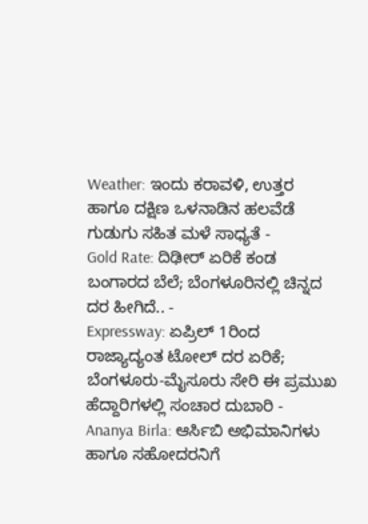Weather: ಇಂದು ಕರಾವಳಿ, ಉತ್ತರ ಹಾಗೂ ದಕ್ಷಿಣ ಒಳನಾಡಿನ ಹಲವೆಡೆ ಗುಡುಗು ಸಹಿತ ಮಳೆ ಸಾಧ್ಯತೆ -
Gold Rate: ದಿಢೀರ್ ಏರಿಕೆ ಕಂಡ ಬಂಗಾರದ ಬೆಲೆ; ಬೆಂಗಳೂರಿನಲ್ಲಿ ಚಿನ್ನದ ದರ ಹೀಗಿದೆ.. -
Expressway: ಏಪ್ರಿಲ್ 1ರಿಂದ ರಾಜ್ಯಾದ್ಯಂತ ಟೋಲ್ ದರ ಏರಿಕೆ; ಬೆಂಗಳೂರು-ಮೈಸೂರು ಸೇರಿ ಈ ಪ್ರಮುಖ ಹೆದ್ದಾರಿಗಳಲ್ಲಿ ಸಂಚಾರ ದುಬಾರಿ -
Ananya Birla: ಆರ್ಸಿಬಿ ಅಭಿಮಾನಿಗಳು ಹಾಗೂ ಸಹೋದರನಿಗೆ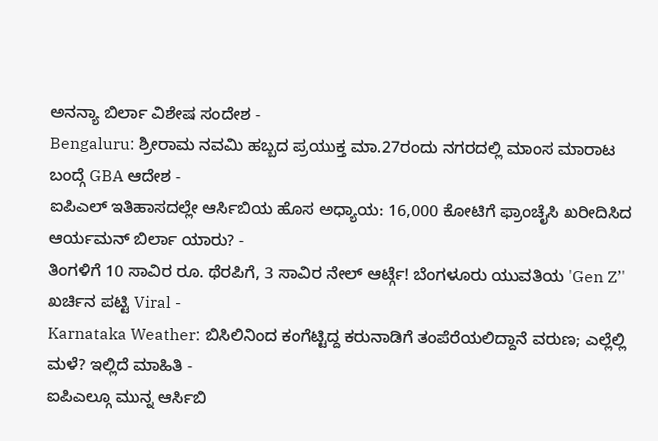ಅನನ್ಯಾ ಬಿರ್ಲಾ ವಿಶೇಷ ಸಂದೇಶ -
Bengaluru: ಶ್ರೀರಾಮ ನವಮಿ ಹಬ್ಬದ ಪ್ರಯುಕ್ತ ಮಾ.27ರಂದು ನಗರದಲ್ಲಿ ಮಾಂಸ ಮಾರಾಟ ಬಂದ್ಗೆ GBA ಆದೇಶ -
ಐಪಿಎಲ್ ಇತಿಹಾಸದಲ್ಲೇ ಆರ್ಸಿಬಿಯ ಹೊಸ ಅಧ್ಯಾಯ: 16,000 ಕೋಟಿಗೆ ಫ್ರಾಂಚೈಸಿ ಖರೀದಿಸಿದ ಆರ್ಯಮನ್ ಬಿರ್ಲಾ ಯಾರು? -
ತಿಂಗಳಿಗೆ 10 ಸಾವಿರ ರೂ. ಥೆರಪಿಗೆ, 3 ಸಾವಿರ ನೇಲ್ ಆರ್ಟ್ಗೆ! ಬೆಂಗಳೂರು ಯುವತಿಯ 'Gen Z’' ಖರ್ಚಿನ ಪಟ್ಟಿ Viral -
Karnataka Weather: ಬಿಸಿಲಿನಿಂದ ಕಂಗೆಟ್ಟಿದ್ದ ಕರುನಾಡಿಗೆ ತಂಪೆರೆಯಲಿದ್ದಾನೆ ವರುಣ; ಎಲ್ಲೆಲ್ಲಿ ಮಳೆ? ಇಲ್ಲಿದೆ ಮಾಹಿತಿ -
ಐಪಿಎಲ್ಗೂ ಮುನ್ನ ಆರ್ಸಿಬಿ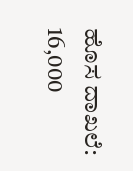ಹೊಸ ದಾಖಲೆ: 16,000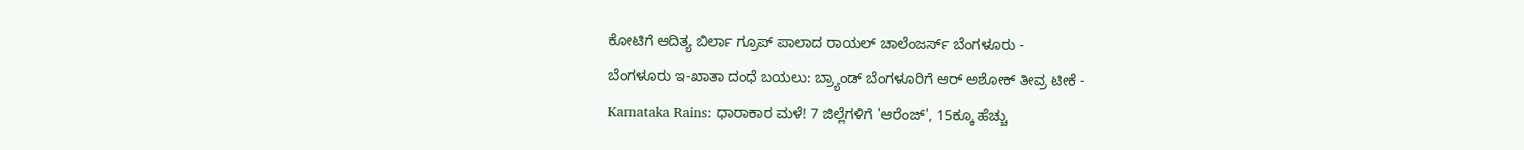ಕೋಟಿಗೆ ಆದಿತ್ಯ ಬಿರ್ಲಾ ಗ್ರೂಪ್ ಪಾಲಾದ ರಾಯಲ್ ಚಾಲೆಂಜರ್ಸ್ ಬೆಂಗಳೂರು -
ಬೆಂಗಳೂರು ಇ-ಖಾತಾ ದಂಧೆ ಬಯಲು: ಬ್ರ್ಯಾಂಡ್ ಬೆಂಗಳೂರಿಗೆ ಆರ್ ಅಶೋಕ್ ತೀವ್ರ ಟೀಕೆ -
Karnataka Rains: ಧಾರಾಕಾರ ಮಳೆ! 7 ಜಿಲ್ಲೆಗಳಿಗೆ 'ಆರೆಂಜ್', 15ಕ್ಕೂ ಹೆಚ್ಚು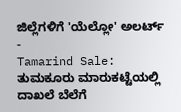ಜಿಲ್ಲೆಗಳಿಗೆ 'ಯೆಲ್ಲೋ' ಅಲರ್ಟ್ -
Tamarind Sale: ತುಮಕೂರು ಮಾರುಕಟ್ಟೆಯಲ್ಲಿ ದಾಖಲೆ ಬೆಲೆಗೆ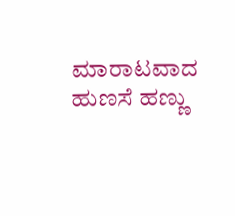ಮಾರಾಟವಾದ ಹುಣಸೆ ಹಣ್ಣು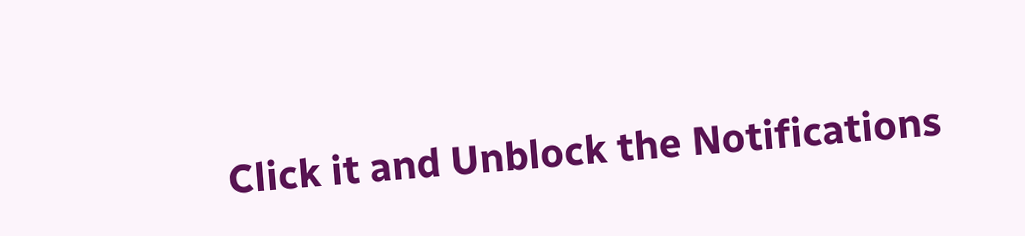Click it and Unblock the Notifications